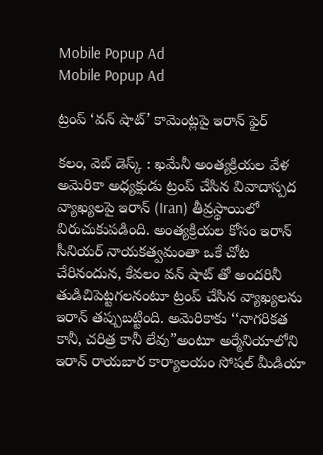Mobile Popup Ad
Mobile Popup Ad

ట్రంప్ ‘వన్ షాట్’ కామెంట్లపై ఇరాన్ ఫైర్

కలం, వెబ్ డెస్క్ : ఖమేనీ అంత్యక్రియల వేళ అమెరికా అధ్యక్షుడు ట్రంప్ చేసిన వివాదాస్పద వ్యాఖ్యలపై ఇరాన్ (Iran) తీవ్రస్థాయిలో విరుచుకుపడింది. అంత్యక్రియల కోసం ఇరాన్ సీనియర్ నాయకత్వమంతా ఒకే చోట చేరినందున, కేవలం వన్ షాట్ తో అందరినీ తుడిచిపెట్టగలనంటూ ట్రంప్ చేసిన వ్యాఖ్యలను ఇరాన్ తప్పుబట్టింది. అమెరికాకు ‘‘నాగరికత కానీ, చరిత్ర కానీ లేవు”అంటూ అర్మేనియాలోని ఇరాన్ రాయబార కార్యాలయం సోషల్ మీడియా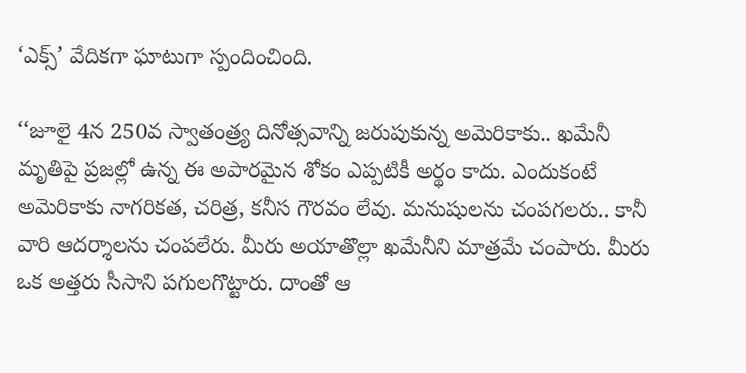‘ఎక్స్’ వేదికగా ఘాటుగా స్పందించింది.

‘‘జూలై 4న 250వ స్వాతంత్ర్య దినోత్సవాన్ని జరుపుకున్న అమెరికాకు.. ఖమేనీ మృతిపై ప్రజల్లో ఉన్న ఈ అపారమైన శోకం ఎప్పటికీ అర్థం కాదు. ఎందుకంటే అమెరికాకు నాగరికత, చరిత్ర, కనీస గౌరవం లేవు. మనుషులను చంపగలరు.. కానీ వారి ఆదర్శాలను చంపలేరు. మీరు అయాతొల్లా ఖమేనీని మాత్రమే చంపారు. మీరు ఒక అత్తరు సీసాని పగులగొట్టారు. దాంతో ఆ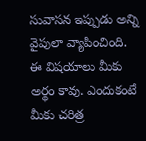సువాసన ఇప్పుడు అన్ని వైపులా వ్యాపించింది. ఈ విషయాలు మీకు అర్థం కావు. ఎందుకంటే మీకు చరిత్ర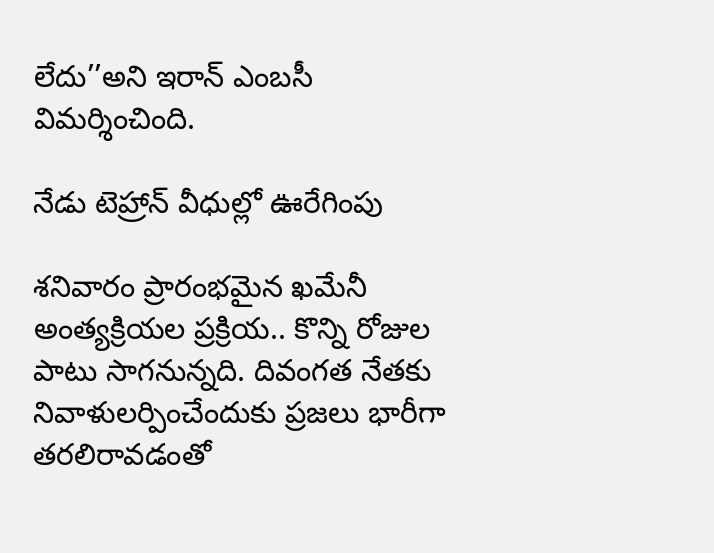లేదు’’అని ఇరాన్ ఎంబసీ విమర్శించింది.

నేడు టెహ్రాన్ వీధుల్లో ఊరేగింపు

శనివారం ప్రారంభమైన ఖమేనీ అంత్యక్రియల ప్రక్రియ.. కొన్ని రోజుల పాటు సాగనున్నది. దివంగత నేతకు నివాళులర్పించేందుకు ప్రజలు భారీగా తరలిరావడంతో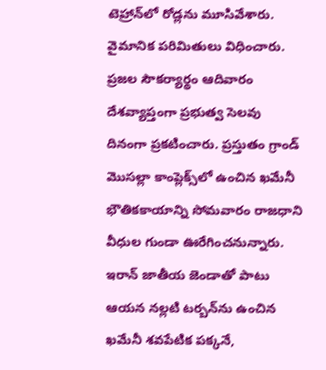టెహ్రాన్‌లో రోడ్లను మూసివేశారు. వైమానిక పరిమితులు విధించారు. ప్రజల సౌకర్యార్థం ఆదివారం దేశవ్యాప్తంగా ప్రభుత్వ సెలవు దినంగా ప్రకటించారు. ప్రస్తుతం గ్రాండ్ మొసల్లా కాంప్లెక్స్‌లో ఉంచిన ఖమేనీ భౌతికకాయాన్ని సోమవారం రాజధాని వీధుల గుండా ఊరేగించనున్నారు. ఇరాన్ జాతీయ జెండాతో పాటు ఆయన నల్లటి టర్బన్‌ను ఉంచిన ఖమేనీ శవపేటిక పక్కనే,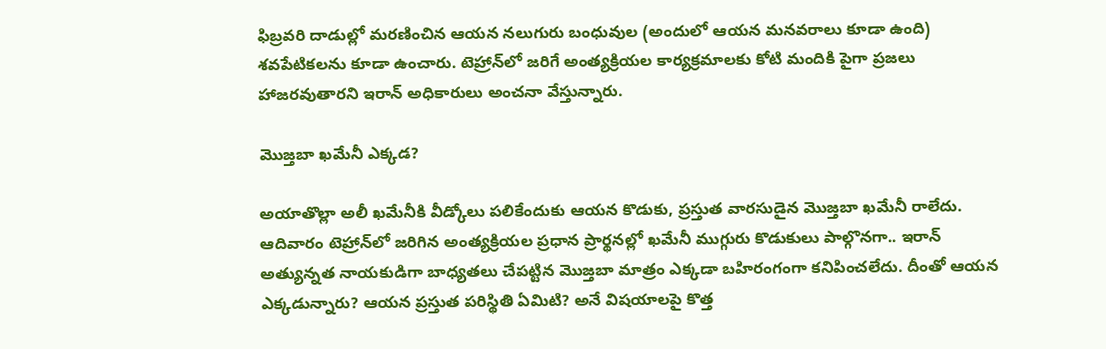ఫిబ్రవరి దాడుల్లో మరణించిన ఆయన నలుగురు బంధువుల (అందులో ఆయన మనవరాలు కూడా ఉంది) శవపేటికలను కూడా ఉంచారు. టెహ్రాన్‌లో జరిగే అంత్యక్రియల కార్యక్రమాలకు కోటి మందికి పైగా ప్రజలు హాజరవుతారని ఇరాన్ అధికారులు అంచనా వేస్తున్నారు.

మొజ్తబా ఖమేనీ ఎక్కడ?

అయాతొల్లా అలీ ఖమేనీకి వీడ్కోలు పలికేందుకు ఆయన కొడుకు, ప్రస్తుత వారసుడైన మొజ్తబా ఖమేనీ రాలేదు. ఆదివారం టెహ్రాన్‌లో జరిగిన అంత్యక్రియల ప్రధాన ప్రార్థనల్లో ఖమేనీ ముగ్గురు కొడుకులు పాల్గొనగా.. ఇరాన్ అత్యున్నత నాయకుడిగా బాధ్యతలు చేపట్టిన మొజ్తబా మాత్రం ఎక్కడా బహిరంగంగా కనిపించలేదు. దీంతో ఆయన ఎక్కడున్నారు? ఆయన ప్రస్తుత పరిస్థితి ఏమిటి? అనే విషయాలపై కొత్త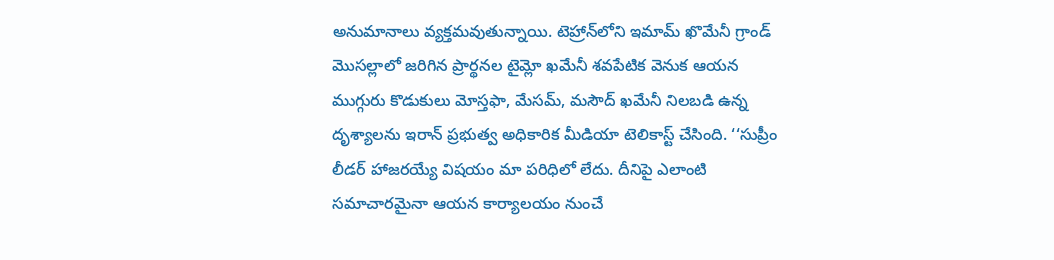అనుమానాలు వ్యక్తమవుతున్నాయి. టెహ్రాన్‌లోని ఇమామ్ ఖొమేనీ గ్రాండ్ మొసల్లాలో జరిగిన ప్రార్థనల టైమ్లో ఖమేనీ శవపేటిక వెనుక ఆయన ముగ్గురు కొడుకులు మోస్తఫా, మేసమ్, మసౌద్ ఖమేనీ నిలబడి ఉన్న దృశ్యాలను ఇరాన్ ప్రభుత్వ అధికారిక మీడియా టెలికాస్ట్ చేసింది. ‘‘సుప్రీం లీడర్ హాజరయ్యే విషయం మా పరిధిలో లేదు. దీనిపై ఎలాంటి సమాచారమైనా ఆయన కార్యాలయం నుంచే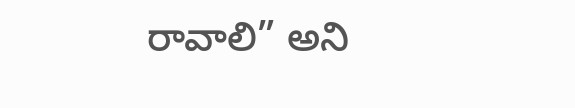రావాలి” అని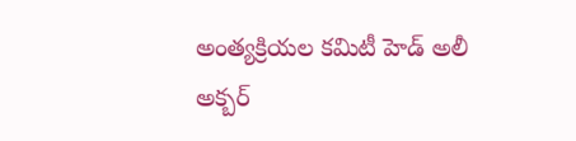అంత్యక్రియల కమిటీ హెడ్ అలీ అక్బర్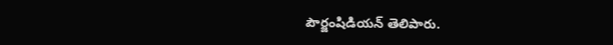పౌర్జంషిడియన్ తెలిపారు.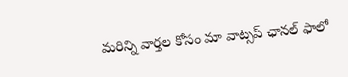మ‌రిన్ని వార్త‌ల కోసం మా వాట్స‌ప్ ఛాన‌ల్ ఫాలో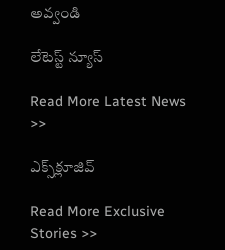అవ్వండి

లేటెస్ట్ న్యూస్‌

Read More Latest News >>

ఎక్స్‌క్లూజివ్‌

Read More Exclusive Stories >>